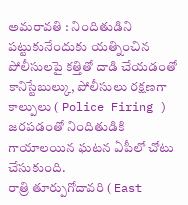అమరావతి : నిందితుడిని పట్టుకునేందుకు యత్నించిన పోలీసులపై కత్తితో దాడి చేయడంతో కానిస్టేబుల్కు, పోలీసులు రక్షణగా కాల్పులు ( Police Firing ) జరపడంతో నిందితుడికి గాయాలయిన ఘటన ఏపీలో చోటు చేసుకుంది.
రాత్రి తూర్పుగోదావరి ( East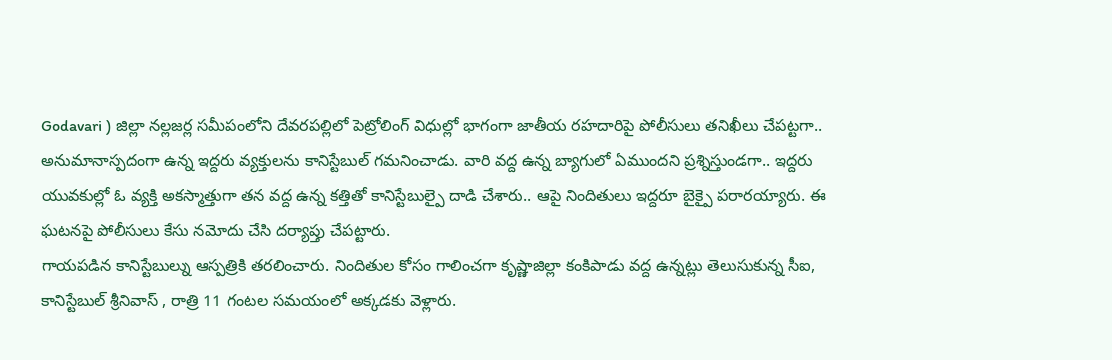Godavari ) జిల్లా నల్లజర్ల సమీపంలోని దేవరపల్లిలో పెట్రోలింగ్ విధుల్లో భాగంగా జాతీయ రహదారిపై పోలీసులు తనిఖీలు చేపట్టగా.. అనుమానాస్పదంగా ఉన్న ఇద్దరు వ్యక్తులను కానిస్టేబుల్ గమనించాడు. వారి వద్ద ఉన్న బ్యాగులో ఏముందని ప్రశ్నిస్తుండగా.. ఇద్దరు యువకుల్లో ఓ వ్యక్తి అకస్మాత్తుగా తన వద్ద ఉన్న కత్తితో కానిస్టేబుల్పై దాడి చేశారు.. ఆపై నిందితులు ఇద్దరూ బైక్పై పరారయ్యారు. ఈ ఘటనపై పోలీసులు కేసు నమోదు చేసి దర్యాప్తు చేపట్టారు.
గాయపడిన కానిస్టేబుల్ను ఆస్పత్రికి తరలించారు. నిందితుల కోసం గాలించగా కృష్ణాజిల్లా కంకిపాడు వద్ద ఉన్నట్లు తెలుసుకున్న సీఐ, కానిస్టేబుల్ శ్రీనివాస్ , రాత్రి 11 గంటల సమయంలో అక్కడకు వెళ్లారు.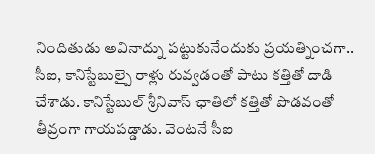నిందితుడు అవినాద్ను పట్టుకునేందుకు ప్రయత్నించగా.. సీఐ, కానిస్టేబుల్పై రాళ్లు రువ్వడంతో పాటు కత్తితో దాడి చేశాడు. కానిస్టేబుల్ శ్రీనివాస్ ఛాతిలో కత్తితో పొడవంతో తీవ్రంగా గాయపడ్డాడు. వెంటనే సీఐ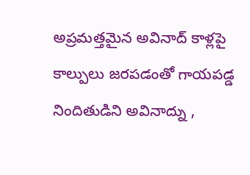అప్రమత్తమైన అవినాద్ కాళ్లపై కాల్పులు జరపడంతో గాయపడ్డ నిందితుడిని అవినాద్ను ,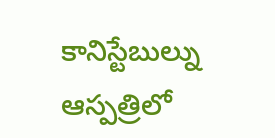కానిస్టేబుల్ను ఆస్పత్రిలో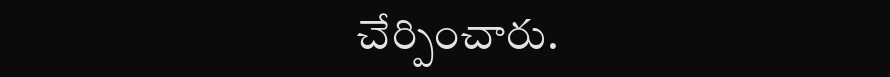చేర్పించారు.